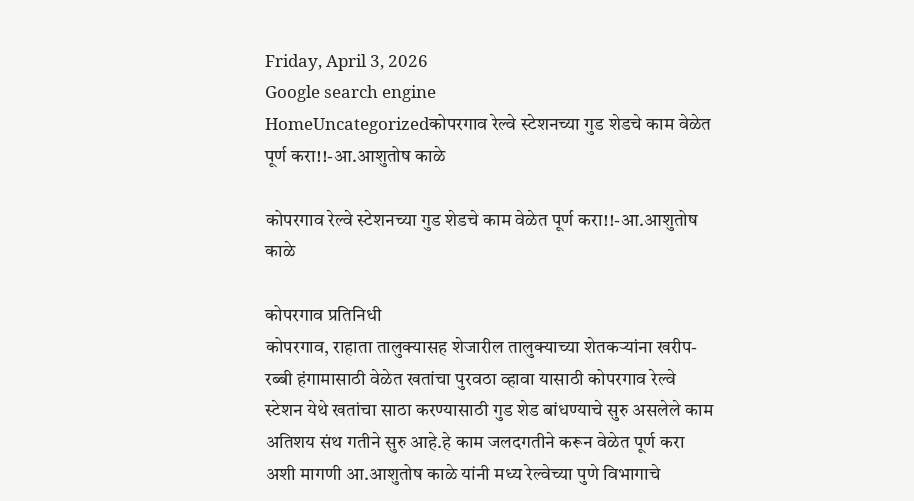Friday, April 3, 2026
Google search engine
HomeUncategorizedकोपरगाव रेल्वे स्टेशनच्या गुड शेडचे काम वेळेत पूर्ण करा!!-आ.आशुतोष काळे

कोपरगाव रेल्वे स्टेशनच्या गुड शेडचे काम वेळेत पूर्ण करा!!-आ.आशुतोष काळे

कोपरगाव प्रतिनिधी
कोपरगाव, राहाता तालुक्यासह शेजारील तालुक्याच्या शेतकऱ्यांना खरीप-रब्बी हंगामासाठी वेळेत खतांचा पुरवठा व्हावा यासाठी कोपरगाव रेल्वे स्टेशन येथे खतांचा साठा करण्यासाठी गुड शेड बांधण्याचे सुरु असलेले काम अतिशय संथ गतीने सुरु आहे.हे काम जलदगतीने करून वेळेत पूर्ण करा अशी मागणी आ.आशुतोष काळे यांनी मध्य रेल्वेच्या पुणे विभागाचे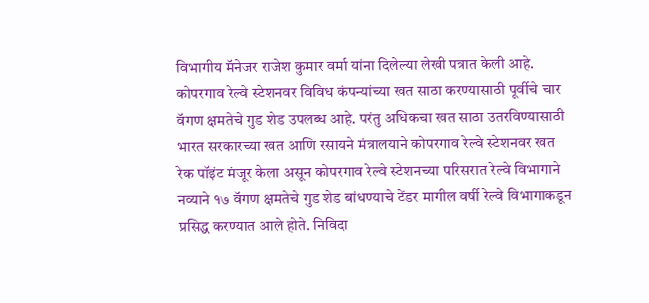विभागीय मॅनेजर राजेश कुमार वर्मा यांना दिलेल्या लेखी पत्रात केली आहे.
कोपरगाव रेल्वे स्टेशनवर विविध कंपन्यांच्या खत साठा करण्यासाठी पूर्वीचे चार वॅगण क्षमतेचे गुड शेड उपलब्ध आहे. परंतु अधिकचा खत साठा उतरविण्यासाठी भारत सरकारच्या खत आणि रसायने मंत्रालयाने कोपरगाव रेल्वे स्टेशनवर खत रेक पॉइंट मंजूर केला असून कोपरगाव रेल्वे स्टेशनच्या परिसरात रेल्वे विभागाने नव्याने १७ वॅगण क्षमतेचे गुड शेड बांधण्याचे टेंडर मागील वर्षी रेल्वे विभागाकडून प्रसिद्ध करण्यात आले होते. निविदा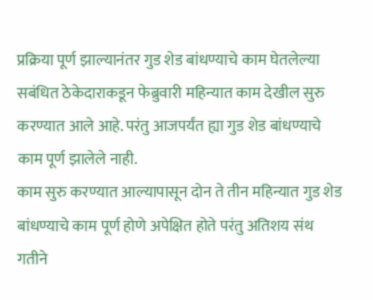प्रक्रिया पूर्ण झाल्यानंतर गुड शेड बांधण्याचे काम घेतलेल्या सबंधित ठेकेदाराकडून फेब्रुवारी महिन्यात काम देखील सुरु करण्यात आले आहे. परंतु आजपर्यंत ह्या गुड शेड बांधण्याचे काम पूर्ण झालेले नाही.
काम सुरु करण्यात आल्यापासून दोन ते तीन महिन्यात गुड शेड बांधण्याचे काम पूर्ण होणे अपेक्षित होते परंतु अतिशय संथ गतीने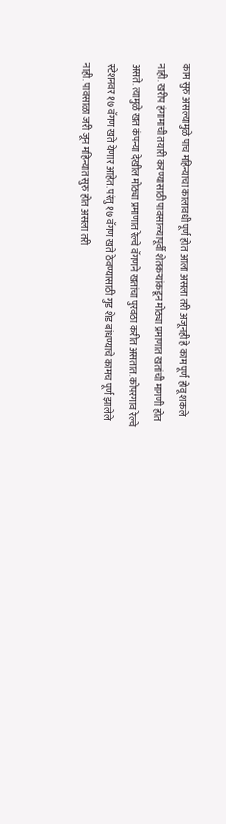काम सुरु असल्यामुळे पाच महिन्याचा कालावधी पूर्ण होत आला असला तरी अजूनही हे काम पूर्ण होवू शकले नाही. खरीप हंगामाची तयारी करण्यासाठी पावसाळ्यापूर्वी शेतकऱ्यांकडून मोठ्या प्रमाणात खतांची मागणी होत असते. त्यामुळे खत कंपन्या देखील मोठ्या प्रमाणात रेल्वे वॅगणने खतांचा पुरवठा करीत असतात. कोपरगाव रेल्वे स्टेशनवर १७ वॅगण खते येणार आहेत. परंतु १७ वॅगण खते ठेवण्यासाठी गुड शेड बांधण्याचे कामच पूर्ण झालेले नाही. पावसाळा जरी जून महिन्यात सुरु होत असला तरी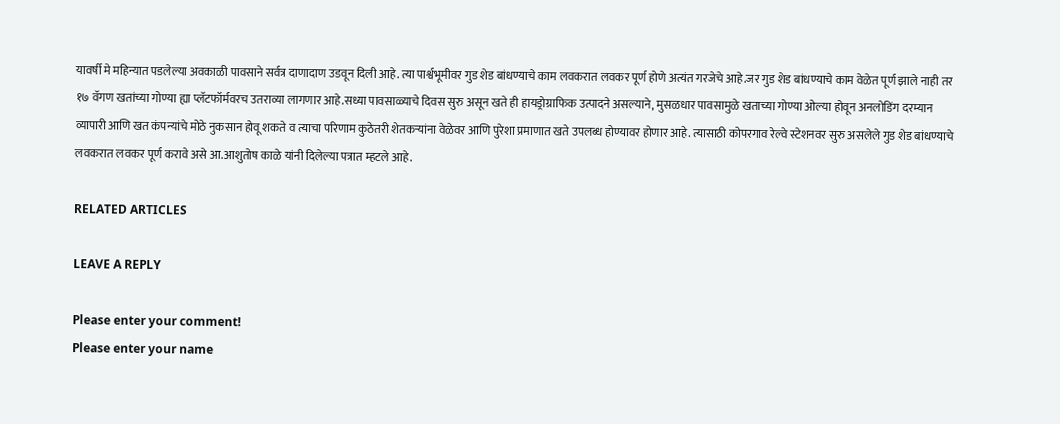यावर्षी मे महिन्यात पडलेल्या अवकाळी पावसाने सर्वत्र दाणादाण उडवून दिली आहे. त्या पार्श्वभूमीवर गुड शेड बांधण्याचे काम लवकरात लवकर पूर्ण होणे अत्यंत गरजेचे आहे.जर गुड शेड बांधण्याचे काम वेळेत पूर्ण झाले नाही तर १७ वॅगण खतांच्या गोण्या ह्या प्लॅटफॉर्मवरच उतराव्या लागणार आहे.सध्या पावसाळ्याचे दिवस सुरु असून खते ही हायड्रोग्राफिक उत्पादने असल्याने, मुसळधार पावसामुळे खताच्या गोण्या ओल्या होवून अनलोडिंग दरम्यान व्यापारी आणि खत कंपन्यांचे मोठे नुकसान होवू शकते व त्याचा परिणाम कुठेतरी शेतकऱ्यांना वेळेवर आणि पुरेशा प्रमाणात खते उपलब्ध होण्यावर होणार आहे. त्यासाठी कोपरगाव रेल्वे स्टेशनवर सुरु असलेले गुड शेड बांधण्याचे लवकरात लवकर पूर्ण करावे असे आ.आशुतोष काळे यांनी दिलेल्या पत्रात म्हटले आहे.

RELATED ARTICLES

LEAVE A REPLY

Please enter your comment!
Please enter your name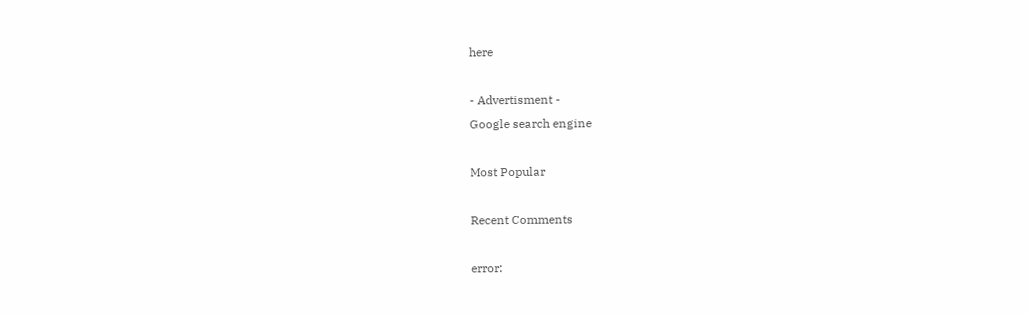here

- Advertisment -
Google search engine

Most Popular

Recent Comments

error: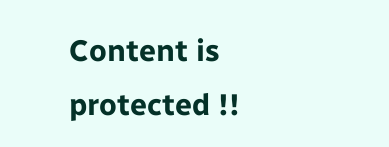Content is protected !!